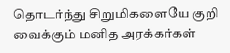தொடர்ந்து சிறுமிகளையே குறி வைக்கும் மனித அரக்கர்கள்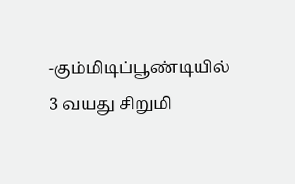-கும்மிடிப்பூண்டியில் 3 வயது சிறுமி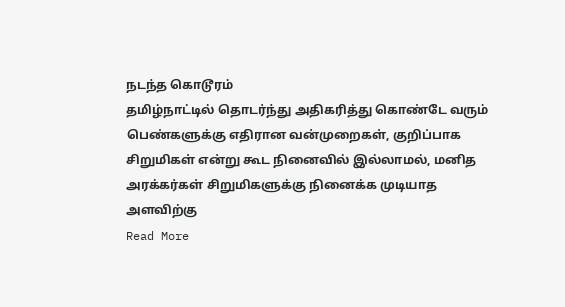நடந்த கொடூரம்
தமிழ்நாட்டில் தொடர்ந்து அதிகரித்து கொண்டே வரும் பெண்களுக்கு எதிரான வன்முறைகள், குறிப்பாக சிறுமிகள் என்று கூட நினைவில் இல்லாமல், மனித அரக்கர்கள் சிறுமிகளுக்கு நினைக்க முடியாத அளவிற்கு
Read More